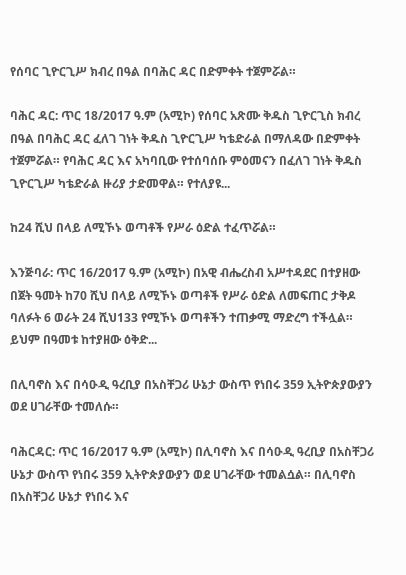የሰባር ጊዮርጊሥ ክብረ በዓል በባሕር ዳር በድምቀት ተጀምሯል።

ባሕር ዳር: ጥር 18/2017 ዓ.ም (አሚኮ) የሰባር አጽሙ ቅዱስ ጊዮርጊስ ክብረ በዓል በባሕር ዳር ፈለገ ገነት ቅዱስ ጊዮርጊሥ ካቴድራል በማለዳው በድምቀት ተጀምሯል። የባሕር ዳር እና አካባቢው የተሰባሰቡ ምዕመናን በፈለገ ገነት ቅዱስ ጊዮርጊሥ ካቴድራል ዙሪያ ታድመዋል። የተለያዩ...

ከ24 ሺህ በላይ ለሚኾኑ ወጣቶች የሥራ ዕድል ተፈጥሯል።

እንጅባራ: ጥር 16/2017 ዓ.ም (አሚኮ) በአዊ ብሔረስብ አሥተዳደር በተያዘው በጀት ዓመት ከ70 ሺህ በላይ ለሚኾኑ ወጣቶች የሥራ ዕድል ለመፍጠር ታቅዶ ባለፉት 6 ወራት 24 ሺህ133 የሚኾኑ ወጣቶችን ተጠቃሚ ማድረግ ተችሏል። ይህም በዓመቱ ከተያዘው ዕቅድ...

በሊባኖስ እና በሳዑዲ ዓረቢያ በአስቸጋሪ ሁኔታ ውስጥ የነበሩ 359 ኢትዮጵያውያን ወደ ሀገራቸው ተመለሱ።

ባሕርዳር: ጥር 16/2017 ዓ.ም (አሚኮ) በሊባኖስ እና በሳዑዲ ዓረቢያ በአስቸጋሪ ሁኔታ ውስጥ የነበሩ 359 ኢትዮጵያውያን ወደ ሀገራቸው ተመልሷል። በሊባኖስ በአስቸጋሪ ሁኔታ የነበሩ እና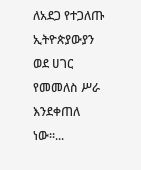ለአደጋ የተጋለጡ ኢትዮጵያውያን ወደ ሀገር የመመለስ ሥራ እንደቀጠለ ነው።...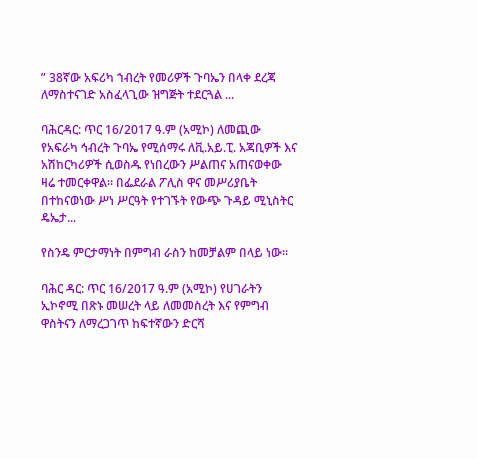” 38ኛው አፍሪካ ኀብረት የመሪዎች ጉባኤን በላቀ ደረጃ ለማስተናገድ አስፈላጊው ዝግጅት ተደርጓል ...

ባሕርዳር: ጥር 16/2017 ዓ.ም (አሚኮ) ለመጪው የአፍራካ ኅብረት ጉባኤ የሚሰማሩ ለቪ.አይ.ፒ. አጃቢዎች እና አሽከርካሪዎች ሲወስዱ የነበረውን ሥልጠና አጠናወቀው ዛሬ ተመርቀዋል። በፌደራል ፖሊስ ዋና መሥሪያቤት በተከናወነው ሥነ ሥርዓት የተገኙት የውጭ ጉዳይ ሚኒስትር ዴኤታ...

የስንዴ ምርታማነት በምግብ ራስን ከመቻልም በላይ ነው።

ባሕር ዳር: ጥር 16/2017 ዓ.ም (አሚኮ) የሀገራትን ኢኮኖሚ በጽኑ መሠረት ላይ ለመመስረት እና የምግብ ዋስትናን ለማረጋገጥ ከፍተኛውን ድርሻ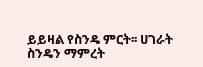ይይዛል የስንዴ ምርት፡፡ ሀገራት ስንዴን ማምረት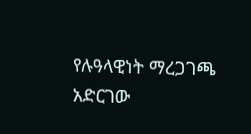የሉዓላዊነት ማረጋገጫ አድርገው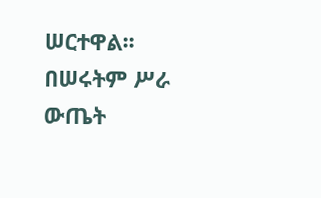ሠርተዋል፡፡ በሠሩትም ሥራ ውጤት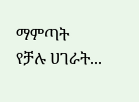ማምጣት የቻሉ ሀገራት...